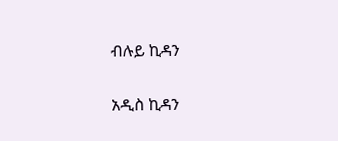ብሉይ ኪዳን

አዲስ ኪዳን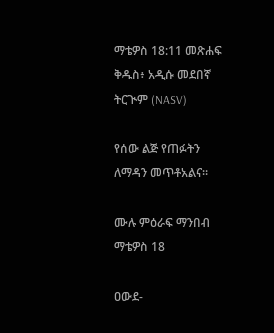ማቴዎስ 18:11 መጽሐፍ ቅዱስ፥ አዲሱ መደበኛ ትርጒም (NASV)

የሰው ልጅ የጠፉትን ለማዳን መጥቶአልና።

ሙሉ ምዕራፍ ማንበብ ማቴዎስ 18

ዐውደ-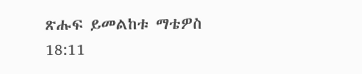ጽሑፍ ይመልከቱ ማቴዎስ 18:11